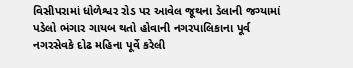વિસીપરામાં ધોળેશ્વર રોડ પર આવેલ જૂથના ડેલાની જગ્યામાં પડેલો ભંગાર ગાયબ થતો હોવાની નગરપાલિકાના પૂર્વ નગરસેવકે દોઢ મહિના પૂર્વે કરેલી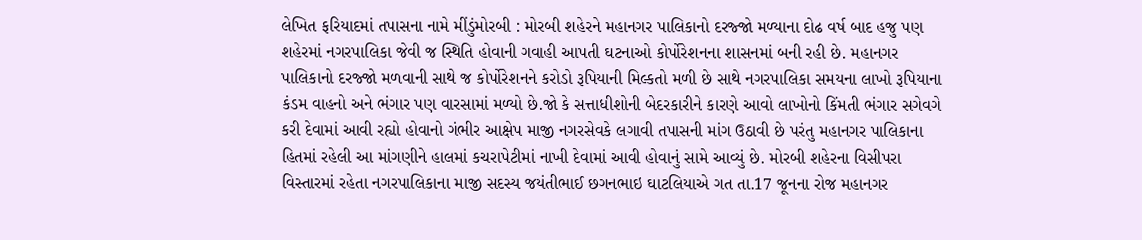લેખિત ફરિયાદમાં તપાસના નામે મીંડુંમોરબી : મોરબી શહેરને મહાનગર પાલિકાનો દરજ્જો મળ્યાના દોઢ વર્ષ બાદ હજુ પણ શહેરમાં નગરપાલિકા જેવી જ સ્થિતિ હોવાની ગવાહી આપતી ઘટનાઓ કોર્પોરેશનના શાસનમાં બની રહી છે. મહાનગર પાલિકાનો દરજ્જો મળવાની સાથે જ કોર્પોરેશનને કરોડો રૂપિયાની મિલ્કતો મળી છે સાથે નગરપાલિકા સમયના લાખો રૂપિયાના કંડમ વાહનો અને ભંગાર પણ વારસામાં મળ્યો છે.જો કે સત્તાધીશોની બેદરકારીને કારણે આવો લાખોનો કિંમતી ભંગાર સગેવગે કરી દેવામાં આવી રહ્યો હોવાનો ગંભીર આક્ષેપ માજી નગરસેવકે લગાવી તપાસની માંગ ઉઠાવી છે પરંતુ મહાનગર પાલિકાના હિતમાં રહેલી આ માંગણીને હાલમાં કચરાપેટીમાં નાખી દેવામાં આવી હોવાનું સામે આવ્યું છે. મોરબી શહેરના વિસીપરા વિસ્તારમાં રહેતા નગરપાલિકાના માજી સદસ્ય જયંતીભાઈ છગનભાઇ ઘાટલિયાએ ગત તા.17 જૂનના રોજ મહાનગર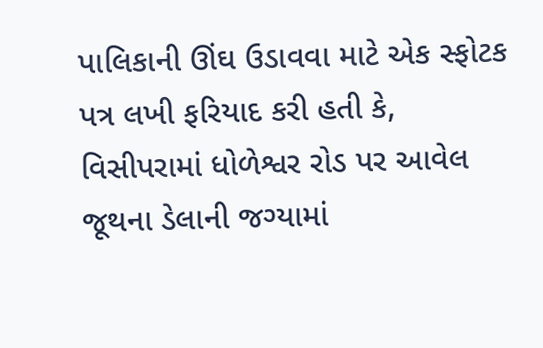પાલિકાની ઊંઘ ઉડાવવા માટે એક સ્ફોટક પત્ર લખી ફરિયાદ કરી હતી કે, વિસીપરામાં ધોળેશ્વર રોડ પર આવેલ જૂથના ડેલાની જગ્યામાં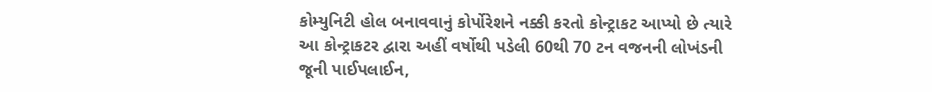કોમ્યુનિટી હોલ બનાવવાનું કોર્પોરેશને નક્કી કરતો કોન્ટ્રાકટ આપ્યો છે ત્યારે આ કોન્ટ્રાકટર દ્વારા અહીં વર્ષોથી પડેલી 60થી 70 ટન વજનની લોખંડની જૂની પાઈપલાઈન,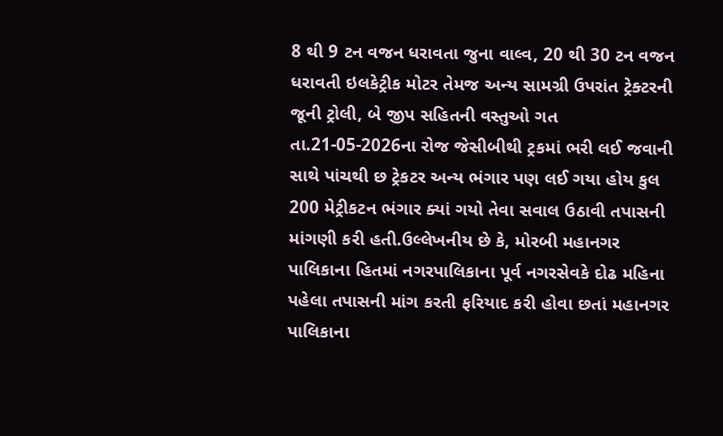8 થી 9 ટન વજન ધરાવતા જુના વાલ્વ, 20 થી 30 ટન વજન ધરાવતી ઇલકેટ્રીક મોટર તેમજ અન્ય સામગ્રી ઉપરાંત ટ્રેક્ટરની જૂની ટ્રોલી, બે જીપ સહિતની વસ્તુઓ ગત તા.21-05-2026ના રોજ જેસીબીથી ટ્રકમાં ભરી લઈ જવાની સાથે પાંચથી છ ટ્રેકટર અન્ય ભંગાર પણ લઈ ગયા હોય કુલ 200 મેટ્રીકટન ભંગાર ક્યાં ગયો તેવા સવાલ ઉઠાવી તપાસની માંગણી કરી હતી.ઉલ્લેખનીય છે કે, મોરબી મહાનગર પાલિકાના હિતમાં નગરપાલિકાના પૂર્વ નગરસેવકે દોઢ મહિના પહેલા તપાસની માંગ કરતી ફરિયાદ કરી હોવા છતાં મહાનગર પાલિકાના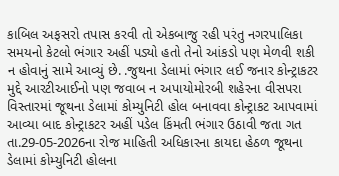કાબિલ અફસરો તપાસ કરવી તો એકબાજુ રહી પરંતુ નગરપાલિકા સમયનો કેટલો ભંગાર અહીં પડ્યો હતો તેનો આંકડો પણ મેળવી શકી ન હોવાનું સામે આવ્યું છે. .જુથના ડેલામાં ભંગાર લઈ જનાર કોન્ટ્રાકટર મુદ્દે આરટીઆઈનો પણ જવાબ ન અપાયોમોરબી શહેરના વીસપરા વિસ્તારમાં જૂથના ડેલામાં કોમ્યુનિટી હોલ બનાવવા કોન્ટ્રાકટ આપવામાં આવ્યા બાદ કોન્ટ્રાકટર અહીં પડેલ કિંમતી ભંગાર ઉઠાવી જતા ગત તા.29-05-2026ના રોજ માહિતી અધિકારના કાયદા હેઠળ જૂથના ડેલામાં કોમ્યુનિટી હોલના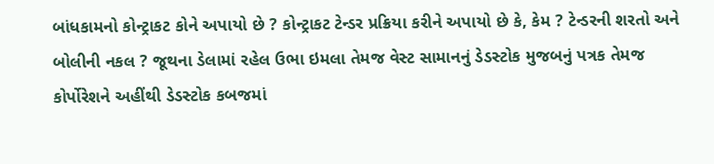બાંધકામનો કોન્ટ્રાકટ કોને અપાયો છે ? કોન્ટ્રાકટ ટેન્ડર પ્રક્રિયા કરીને અપાયો છે કે, કેમ ? ટેન્ડરની શરતો અને બોલીની નકલ ? જૂથના ડેલામાં રહેલ ઉભા ઇમલા તેમજ વેસ્ટ સામાનનું ડેડસ્ટોક મુજબનું પત્રક તેમજ કોર્પોરેશને અહીંથી ડેડસ્ટોક કબજમાં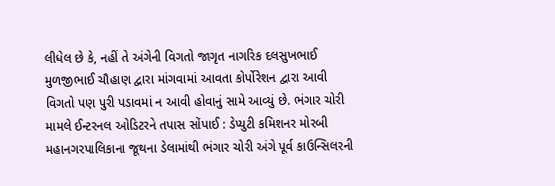લીધેલ છે કે, નહીં તે અંગેની વિગતો જાગૃત નાગરિક દલસુખભાઈ મુળજીભાઈ ચૌહાણ દ્વારા માંગવામાં આવતા કોર્પોરેશન દ્વારા આવી વિગતો પણ પુરી પડાવમાં ન આવી હોવાનું સામે આવ્યું છે. ભંગાર ચોરી મામલે ઈન્ટરનલ ઓડિટરને તપાસ સોંપાઈ : ડેપ્યુટી કમિશનર મોરબી મહાનગરપાલિકાના જૂથના ડેલામાંથી ભંગાર ચોરી અંગે પૂર્વ કાઉન્સિલરની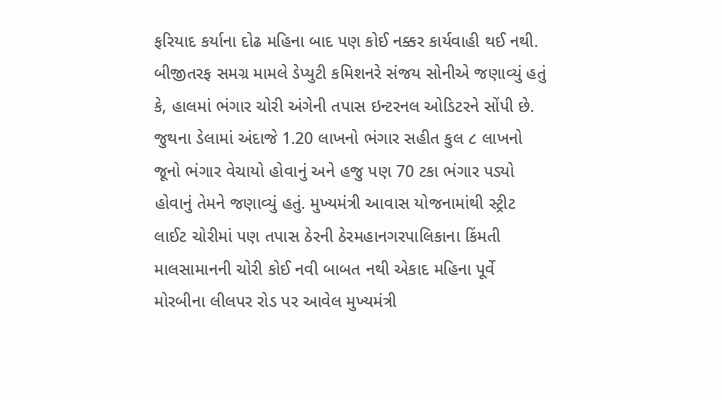ફરિયાદ કર્યાના દોઢ મહિના બાદ પણ કોઈ નક્કર કાર્યવાહી થઈ નથી. બીજીતરફ સમગ્ર મામલે ડેપ્યુટી કમિશનરે સંજય સોનીએ જણાવ્યું હતું કે, હાલમાં ભંગાર ચોરી અંગેની તપાસ ઇન્ટરનલ ઓડિટરને સોંપી છે. જુથના ડેલામાં અંદાજે 1.20 લાખનો ભંગાર સહીત કુલ ૮ લાખનો જૂનો ભંગાર વેચાયો હોવાનું અને હજુ પણ 70 ટકા ભંગાર પડ્યો હોવાનું તેમને જણાવ્યું હતું. મુખ્યમંત્રી આવાસ યોજનામાંથી સ્ટ્રીટ લાઈટ ચોરીમાં પણ તપાસ ઠેરની ઠેરમહાનગરપાલિકાના કિંમતી માલસામાનની ચોરી કોઈ નવી બાબત નથી એકાદ મહિના પૂર્વે મોરબીના લીલપર રોડ પર આવેલ મુખ્યમંત્રી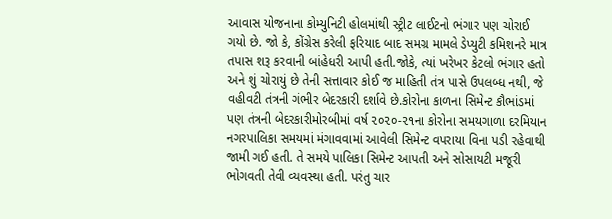આવાસ યોજનાના કોમ્યુનિટી હોલમાંથી સ્ટ્રીટ લાઈટનો ભંગાર પણ ચોરાઈ ગયો છે. જો કે, કોંગ્રેસ કરેલી ફરિયાદ બાદ સમગ્ર મામલે ડેપ્યુટી કમિશનરે માત્ર તપાસ શરૂ કરવાની બાંહેધરી આપી હતી.જોકે, ત્યાં ખરેખર કેટલો ભંગાર હતો અને શું ચોરાયું છે તેની સત્તાવાર કોઈ જ માહિતી તંત્ર પાસે ઉપલબ્ધ નથી, જે વહીવટી તંત્રની ગંભીર બેદરકારી દર્શાવે છે.કોરોના કાળના સિમેન્ટ કૌભાંડમાં પણ તંત્રની બેદરકારીમોરબીમાં વર્ષ ૨૦૨૦-૨૧ના કોરોના સમયગાળા દરમિયાન નગરપાલિકા સમયમાં મંગાવવામાં આવેલી સિમેન્ટ વપરાયા વિના પડી રહેવાથી જામી ગઈ હતી. તે સમયે પાલિકા સિમેન્ટ આપતી અને સોસાયટી મજૂરી ભોગવતી તેવી વ્યવસ્થા હતી. પરંતુ ચાર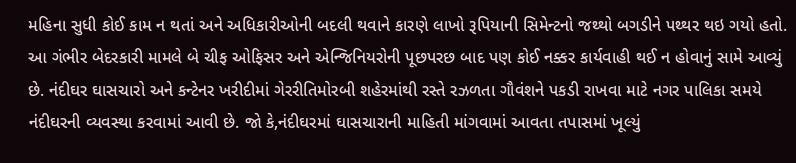મહિના સુધી કોઈ કામ ન થતાં અને અધિકારીઓની બદલી થવાને કારણે લાખો રૂપિયાની સિમેન્ટનો જથ્થો બગડીને પથ્થર થઇ ગયો હતો. આ ગંભીર બેદરકારી મામલે બે ચીફ ઓફિસર અને એન્જિનિયરોની પૂછપરછ બાદ પણ કોઈ નક્કર કાર્યવાહી થઈ ન હોવાનું સામે આવ્યું છે. નંદીઘર ઘાસચારો અને કન્ટેનર ખરીદીમાં ગેરરીતિમોરબી શહેરમાંથી રસ્તે રઝળતા ગૌવંશને પકડી રાખવા માટે નગર પાલિકા સમયે નંદીઘરની વ્યવસ્થા કરવામાં આવી છે. જો કે,નંદીઘરમાં ઘાસચારાની માહિતી માંગવામાં આવતા તપાસમાં ખૂલ્યું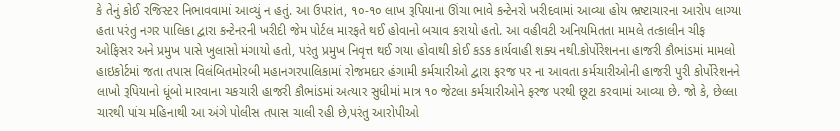કે તેનું કોઈ રજિસ્ટર નિભાવવામાં આવ્યું ન હતું. આ ઉપરાંત, ૧૦-૧૦ લાખ રૂપિયાના ઊંચા ભાવે કન્ટેનરો ખરીદવામાં આવ્યા હોય ભ્રષ્ટાચારના આરોપ લાગ્યા હતા પરંતુ નગર પાલિકા દ્વારા કન્ટેનરની ખરીદી જેમ પોર્ટલ મારફતે થઈ હોવાનો બચાવ કરાયો હતો. આ વહીવટી અનિયમિતતા મામલે તત્કાલીન ચીફ ઓફિસર અને પ્રમુખ પાસે ખુલાસો મંગાયો હતો, પરંતુ પ્રમુખ નિવૃત્ત થઈ ગયા હોવાથી કોઈ કડક કાર્યવાહી શક્ય નથી.કોર્પોરેશનના હાજરી કૌભાંડમાં મામલો હાઇકોર્ટમાં જતા તપાસ વિલંબિતમોરબી મહાનગરપાલિકામાં રોજમદાર હંગામી કર્મચારીઓ દ્વારા ફરજ પર ના આવતા કર્મચારીઓની હાજરી પુરી કોર્પોરેશનને લાખો રૂપિયાનો ધૂંબો મારવાના ચકચારી હાજરી કૌભાંડમાં અત્યાર સુધીમાં માત્ર ૧૦ જેટલા કર્મચારીઓને ફરજ પરથી છૂટા કરવામાં આવ્યા છે. જો કે, છેલ્લા ચારથી પાંચ મહિનાથી આ અંગે પોલીસ તપાસ ચાલી રહી છે,પરંતુ આરોપીઓ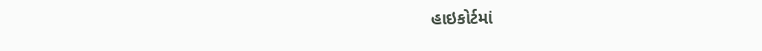હાઇકોર્ટમાં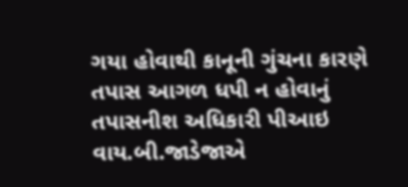ગયા હોવાથી કાનૂની ગુંચના કારણે તપાસ આગળ ધપી ન હોવાનું તપાસનીશ અધિકારી પીઆઇ વાય.બી.જાડેજાએ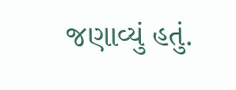જણાવ્યું હતું.